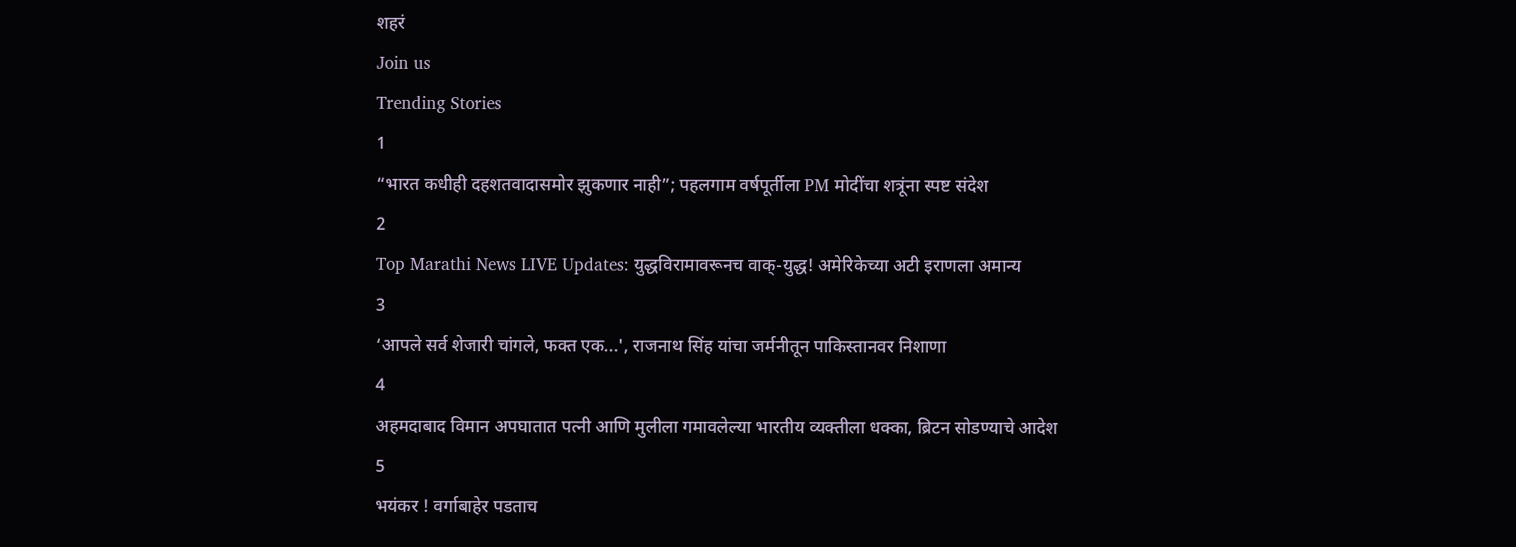शहरं
Join us
Trending Stories
1
“भारत कधीही दहशतवादासमोर झुकणार नाही”; पहलगाम वर्षपूर्तीला PM मोदींचा शत्रूंना स्पष्ट संदेश
2
Top Marathi News LIVE Updates: युद्धविरामावरूनच वाक्-युद्ध! अमेरिकेच्या अटी इराणला अमान्य
3
‘आपले सर्व शेजारी चांगले, फक्त एक...', राजनाथ सिंह यांचा जर्मनीतून पाकिस्तानवर निशाणा
4
अहमदाबाद विमान अपघातात पत्नी आणि मुलीला गमावलेल्या भारतीय व्यक्तीला धक्का, ब्रिटन सोडण्याचे आदेश
5
भयंकर ! वर्गाबाहेर पडताच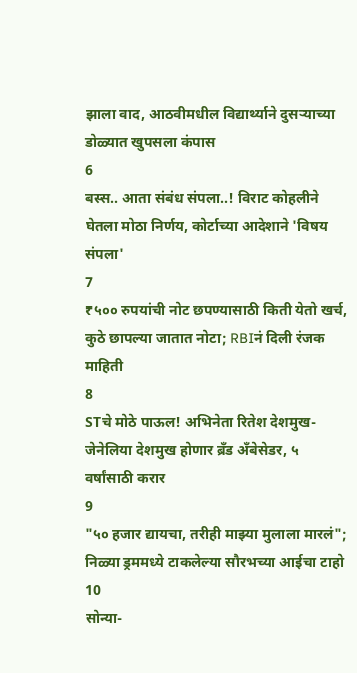झाला वाद, आठवीमधील विद्यार्थ्याने दुसऱ्याच्या डोळ्यात खुपसला कंपास
6
बस्स.. आता संबंध संपला..! विराट कोहलीने घेतला मोठा निर्णय, कोर्टाच्या आदेशाने 'विषय संपला'
7
₹५०० रुपयांची नोट छपण्यासाठी किती येतो खर्च, कुठे छापल्या जातात नोटा; RBIनं दिली रंजक माहिती
8
STचे मोठे पाऊल! अभिनेता रितेश देशमुख-जेनेलिया देशमुख होणार ब्रँड अँबेसेडर, ५ वर्षांसाठी करार
9
"५० हजार द्यायचा, तरीही माझ्या मुलाला मारलं"; निळ्या ड्रममध्ये टाकलेल्या सौरभच्या आईचा टाहो
10
सोन्या-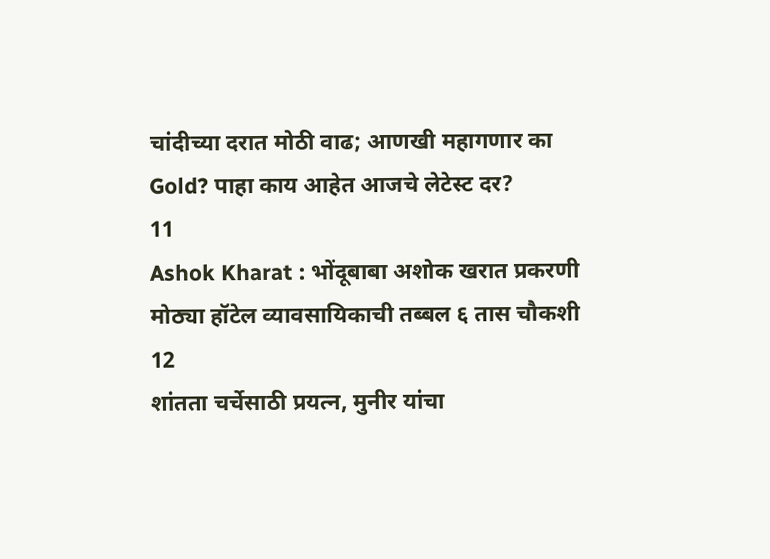चांदीच्या दरात मोठी वाढ; आणखी महागणार का Gold? पाहा काय आहेत आजचे लेटेस्ट दर?
11
Ashok Kharat : भोंदूबाबा अशोक खरात प्रकरणी मोठ्या हॉटेल व्यावसायिकाची तब्बल ६ तास चौकशी
12
शांतता चर्चेसाठी प्रयत्न, मुनीर यांचा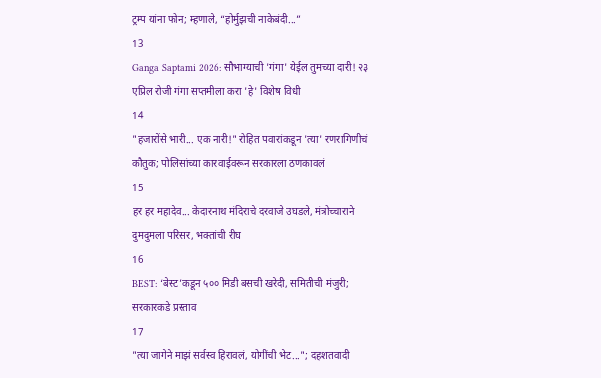ट्रम्प यांना फोन; म्हणाले, “होर्मुझची नाकेबंदी...”
13
Ganga Saptami 2026: सौभाग्याची 'गंगा' येईल तुमच्या दारी! २३ एप्रिल रोजी गंगा सप्तमीला करा 'हे' विशेष विधी
14
"हजारोंसे भारी... एक नारी!" रोहित पवारांकडून 'त्या' रणरागिणीचं कौतुक; पोलिसांच्या कारवाईवरून सरकारला ठणकावलं
15
हर हर महादेव... केदारनाथ मंदिराचे दरवाजे उघडले, मंत्रोच्चाराने दुमदुमला परिसर, भक्तांची रीघ
16
BEST: ‘बेस्ट’कडून ५०० मिडी बसची खरेदी, समितीची मंजुरी; सरकारकडे प्रस्ताव
17
"त्या जागेने माझं सर्वस्व हिरावलं, योगींची भेट..."; दहशतवादी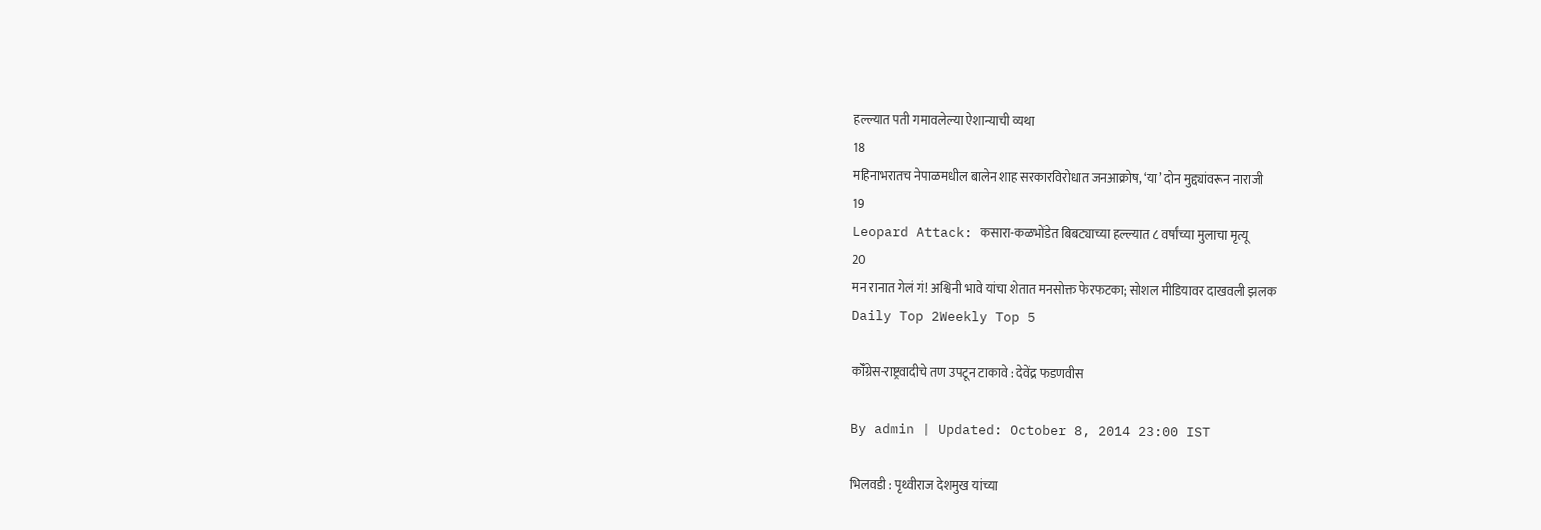हल्ल्यात पती गमावलेल्या ऐशान्याची व्यथा
18
महिनाभरातच नेपाळमधील बालेन शाह सरकारविरोधात जनआक्रोष, ‘या’ दोन मुद्द्यांवरून नाराजी
19
Leopard Attack: कसारा-कळभोंडेत बिबट्याच्या हल्ल्यात ८ वर्षांच्या मुलाचा मृत्यू
20
मन रानात गेलं गं! अश्विनी भावे यांचा शेतात मनसोक्त फेरफटका; सोशल मीडियावर दाखवली झलक
Daily Top 2Weekly Top 5

कॉँग्रेस-राष्ट्रवादीचे तण उपटून टाकावे : देवेंद्र फडणवीस

By admin | Updated: October 8, 2014 23:00 IST

भिलवडी : पृथ्वीराज देशमुख यांच्या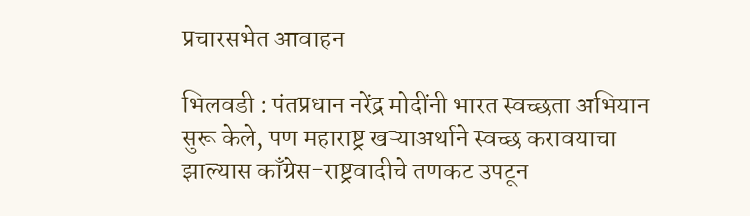प्रचारसभेत आवाहन

भिलवडी : पंतप्रधान नरेंद्र मोदींनी भारत स्वच्छता अभियान सुरू केले, पण महाराष्ट्र खऱ्याअर्थाने स्वच्छ करावयाचा झाल्यास काँग्रेस-राष्ट्रवादीचे तणकट उपटून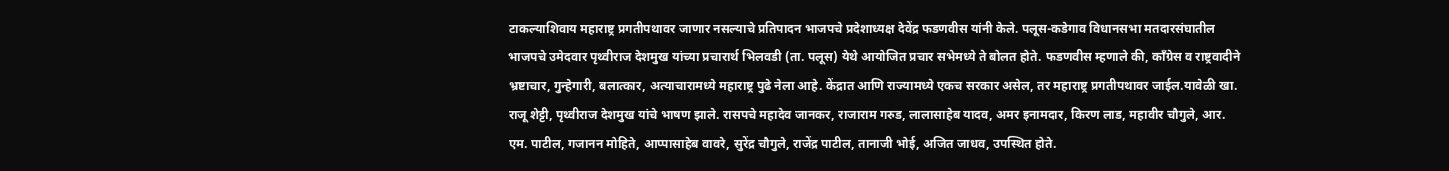टाकल्याशिवाय महाराष्ट्र प्रगतीपथावर जाणार नसल्याचे प्रतिपादन भाजपचे प्रदेशाध्यक्ष देवेंद्र फडणवीस यांनी केले. पलूस-कडेगाव विधानसभा मतदारसंघातील भाजपचे उमेदवार पृथ्वीराज देशमुख यांच्या प्रचारार्थ भिलवडी (ता. पलूस) येथे आयोजित प्रचार सभेमध्ये ते बोलत होते. फडणवीस म्हणाले की, काँग्रेस व राष्ट्रवादीने भ्रष्टाचार, गुन्हेगारी, बलात्कार, अत्याचारामध्ये महाराष्ट्र पुढे नेला आहे. केंद्रात आणि राज्यामध्ये एकच सरकार असेल, तर महाराष्ट्र प्रगतीपथावर जाईल.यावेळी खा. राजू शेट्टी, पृथ्वीराज देशमुख यांचे भाषण झाले. रासपचे महादेव जानकर, राजाराम गरुड, लालासाहेब यादव, अमर इनामदार, किरण लाड, महावीर चौगुले, आर. एम. पाटील, गजानन मोहिते, आप्पासाहेब वावरे, सुरेंद्र चौगुले, राजेंद्र पाटील, तानाजी भोई, अजित जाधव, उपस्थित होते.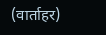(वार्ताहर)